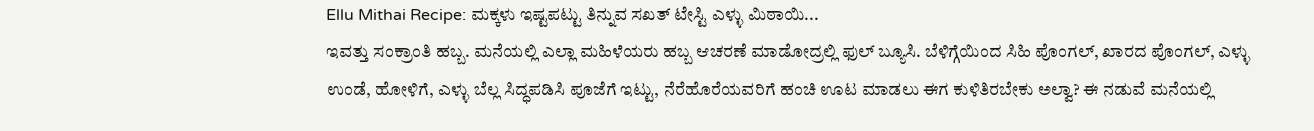Ellu Mithai Recipe: ಮಕ್ಕಳು ಇಷ್ಟಪಟ್ಟು ತಿನ್ನುವ ಸಖತ್ ಟೇಸ್ಟಿ ಎಳ್ಳು ಮಿಠಾಯಿ...
ಇವತ್ತು ಸಂಕ್ರಾಂತಿ ಹಬ್ಬ. ಮನೆಯಲ್ಲಿ ಎಲ್ಲಾ ಮಹಿಳೆಯರು ಹಬ್ಬ ಆಚರಣೆ ಮಾಡೋದ್ರಲ್ಲಿ ಫುಲ್ ಬ್ಯೂಸಿ. ಬೆಳಿಗ್ಗೆಯಿಂದ ಸಿಹಿ ಪೊಂಗಲ್, ಖಾರದ ಪೊಂಗಲ್, ಎಳ್ಳು ಉಂಡೆ, ಹೋಳಿಗೆ, ಎಳ್ಳು ಬೆಲ್ಲ ಸಿದ್ಧಪಡಿಸಿ ಪೂಜೆಗೆ ಇಟ್ಟು, ನೆರೆಹೊರೆಯವರಿಗೆ ಹಂಚಿ ಊಟ ಮಾಡಲು ಈಗ ಕುಳಿತಿರಬೇಕು ಅಲ್ವಾ? ಈ ನಡುವೆ ಮನೆಯಲ್ಲಿ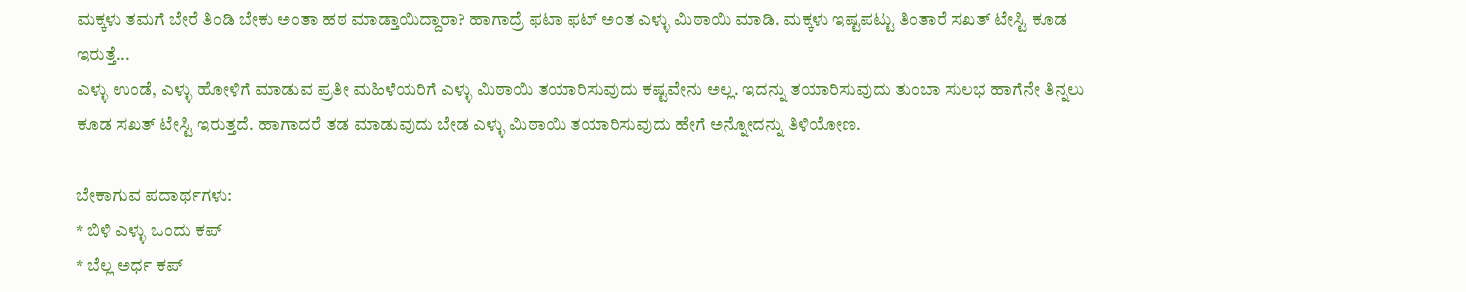ಮಕ್ಕಳು ತಮಗೆ ಬೇರೆ ತಿಂಡಿ ಬೇಕು ಅಂತಾ ಹಠ ಮಾಡ್ತಾಯಿದ್ದಾರಾ? ಹಾಗಾದ್ರೆ ಫಟಾ ಫಟ್ ಅಂತ ಎಳ್ಳು ಮಿಠಾಯಿ ಮಾಡಿ. ಮಕ್ಕಳು ಇಷ್ಟಪಟ್ಟು ತಿಂತಾರೆ ಸಖತ್ ಟೇಸ್ಟಿ ಕೂಡ ಇರುತ್ತೆ...
ಎಳ್ಳು ಉಂಡೆ, ಎಳ್ಳು ಹೋಳಿಗೆ ಮಾಡುವ ಪ್ರತೀ ಮಹಿಳೆಯರಿಗೆ ಎಳ್ಳು ಮಿಠಾಯಿ ತಯಾರಿಸುವುದು ಕಷ್ಟವೇನು ಅಲ್ಲ. ಇದನ್ನು ತಯಾರಿಸುವುದು ತುಂಬಾ ಸುಲಭ ಹಾಗೆನೇ ತಿನ್ನಲು ಕೂಡ ಸಖತ್ ಟೇಸ್ಟಿ ಇರುತ್ತದೆ. ಹಾಗಾದರೆ ತಡ ಮಾಡುವುದು ಬೇಡ ಎಳ್ಳು ಮಿಠಾಯಿ ತಯಾರಿಸುವುದು ಹೇಗೆ ಅನ್ನೋದನ್ನು ತಿಳಿಯೋಣ.

ಬೇಕಾಗುವ ಪದಾರ್ಥಗಳು:
* ಬಿಳಿ ಎಳ್ಳು ಒಂದು ಕಪ್
* ಬೆಲ್ಲ ಅರ್ಧ ಕಪ್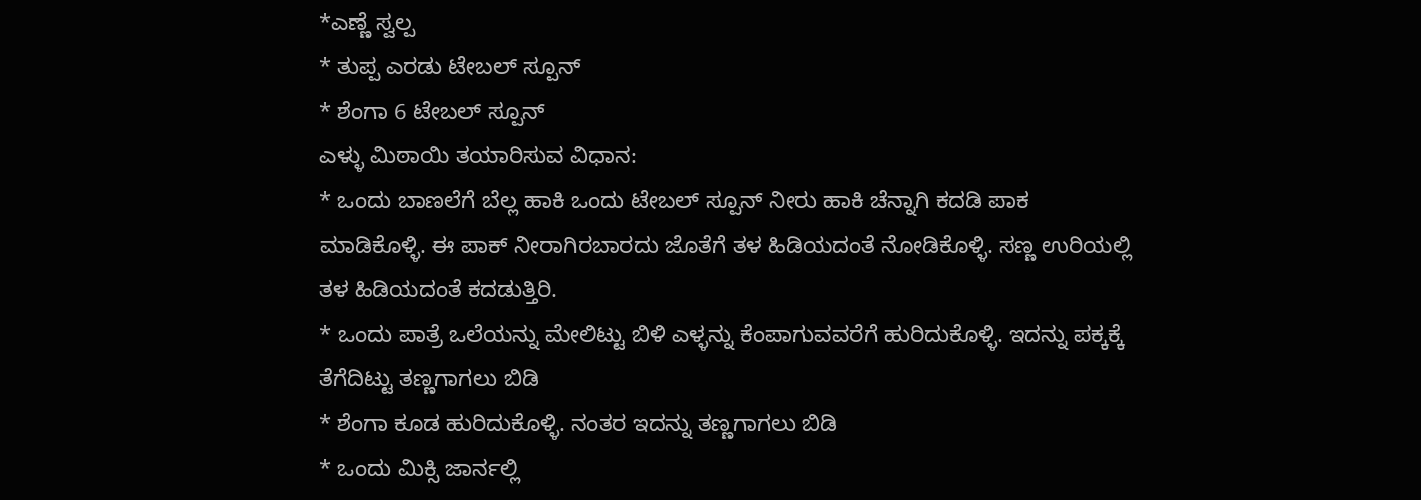*ಎಣ್ಣೆ ಸ್ವಲ್ಪ
* ತುಪ್ಪ ಎರಡು ಟೇಬಲ್ ಸ್ಪೂನ್
* ಶೆಂಗಾ 6 ಟೇಬಲ್ ಸ್ಪೂನ್
ಎಳ್ಳು ಮಿಠಾಯಿ ತಯಾರಿಸುವ ವಿಧಾನ:
* ಒಂದು ಬಾಣಲೆಗೆ ಬೆಲ್ಲ ಹಾಕಿ ಒಂದು ಟೇಬಲ್ ಸ್ಪೂನ್ ನೀರು ಹಾಕಿ ಚೆನ್ನಾಗಿ ಕದಡಿ ಪಾಕ ಮಾಡಿಕೊಳ್ಳಿ. ಈ ಪಾಕ್ ನೀರಾಗಿರಬಾರದು ಜೊತೆಗೆ ತಳ ಹಿಡಿಯದಂತೆ ನೋಡಿಕೊಳ್ಳಿ. ಸಣ್ಣ ಉರಿಯಲ್ಲಿ ತಳ ಹಿಡಿಯದಂತೆ ಕದಡುತ್ತಿರಿ.
* ಒಂದು ಪಾತ್ರೆ ಒಲೆಯನ್ನು ಮೇಲಿಟ್ಟು ಬಿಳಿ ಎಳ್ಳನ್ನು ಕೆಂಪಾಗುವವರೆಗೆ ಹುರಿದುಕೊಳ್ಳಿ. ಇದನ್ನು ಪಕ್ಕಕ್ಕೆ ತೆಗೆದಿಟ್ಟು ತಣ್ಣಗಾಗಲು ಬಿಡಿ
* ಶೆಂಗಾ ಕೂಡ ಹುರಿದುಕೊಳ್ಳಿ. ನಂತರ ಇದನ್ನು ತಣ್ಣಗಾಗಲು ಬಿಡಿ
* ಒಂದು ಮಿಕ್ಸಿ ಜಾರ್ನಲ್ಲಿ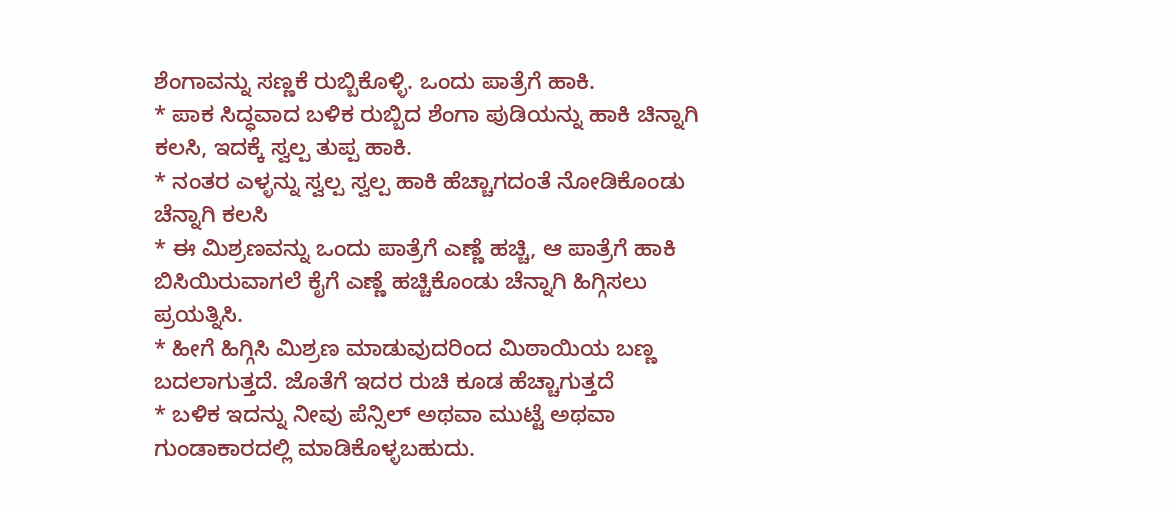ಶೆಂಗಾವನ್ನು ಸಣ್ಣಕೆ ರುಬ್ಬಿಕೊಳ್ಳಿ. ಒಂದು ಪಾತ್ರೆಗೆ ಹಾಕಿ.
* ಪಾಕ ಸಿದ್ಧವಾದ ಬಳಿಕ ರುಬ್ಬಿದ ಶೆಂಗಾ ಪುಡಿಯನ್ನು ಹಾಕಿ ಚಿನ್ನಾಗಿ ಕಲಸಿ, ಇದಕ್ಕೆ ಸ್ವಲ್ಪ ತುಪ್ಪ ಹಾಕಿ.
* ನಂತರ ಎಳ್ಳನ್ನು ಸ್ವಲ್ಪ ಸ್ವಲ್ಪ ಹಾಕಿ ಹೆಚ್ಚಾಗದಂತೆ ನೋಡಿಕೊಂಡು ಚೆನ್ನಾಗಿ ಕಲಸಿ
* ಈ ಮಿಶ್ರಣವನ್ನು ಒಂದು ಪಾತ್ರೆಗೆ ಎಣ್ಣೆ ಹಚ್ಚಿ, ಆ ಪಾತ್ರೆಗೆ ಹಾಕಿ ಬಿಸಿಯಿರುವಾಗಲೆ ಕೈಗೆ ಎಣ್ಣೆ ಹಚ್ಚಿಕೊಂಡು ಚೆನ್ನಾಗಿ ಹಿಗ್ಗಿಸಲು ಪ್ರಯತ್ನಿಸಿ.
* ಹೀಗೆ ಹಿಗ್ಗಿಸಿ ಮಿಶ್ರಣ ಮಾಡುವುದರಿಂದ ಮಿಠಾಯಿಯ ಬಣ್ಣ ಬದಲಾಗುತ್ತದೆ. ಜೊತೆಗೆ ಇದರ ರುಚಿ ಕೂಡ ಹೆಚ್ಚಾಗುತ್ತದೆ
* ಬಳಿಕ ಇದನ್ನು ನೀವು ಪೆನ್ಸಿಲ್ ಅಥವಾ ಮುಟ್ಟೆ ಅಥವಾ ಗುಂಡಾಕಾರದಲ್ಲಿ ಮಾಡಿಕೊಳ್ಳಬಹುದು.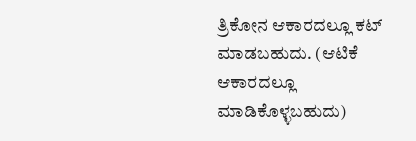ತ್ರಿಕೋನ ಆಕಾರದಲ್ಲೂ ಕಟ್ ಮಾಡಬಹುದು. (ಆಟಿಕೆ ಆಕಾರದಲ್ಲೂ ಮಾಡಿಕೊಳ್ಳಬಹುದು)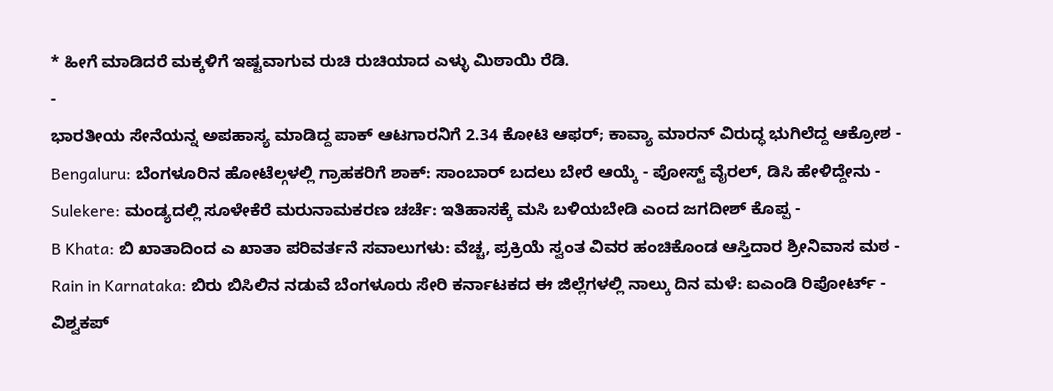* ಹೀಗೆ ಮಾಡಿದರೆ ಮಕ್ಕಳಿಗೆ ಇಷ್ಟವಾಗುವ ರುಚಿ ರುಚಿಯಾದ ಎಳ್ಳು ಮಿಠಾಯಿ ರೆಡಿ.
-
ಭಾರತೀಯ ಸೇನೆಯನ್ನ ಅಪಹಾಸ್ಯ ಮಾಡಿದ್ದ ಪಾಕ್ ಆಟಗಾರನಿಗೆ 2.34 ಕೋಟಿ ಆಫರ್; ಕಾವ್ಯಾ ಮಾರನ್ ವಿರುದ್ಧ ಭುಗಿಲೆದ್ದ ಆಕ್ರೋಶ -
Bengaluru: ಬೆಂಗಳೂರಿನ ಹೋಟೆಲ್ಗಳಲ್ಲಿ ಗ್ರಾಹಕರಿಗೆ ಶಾಕ್: ಸಾಂಬಾರ್ ಬದಲು ಬೇರೆ ಆಯ್ಕೆ - ಪೋಸ್ಟ್ ವೈರಲ್, ಡಿಸಿ ಹೇಳಿದ್ದೇನು -
Sulekere: ಮಂಡ್ಯದಲ್ಲಿ ಸೂಳೇಕೆರೆ ಮರುನಾಮಕರಣ ಚರ್ಚೆ: ಇತಿಹಾಸಕ್ಕೆ ಮಸಿ ಬಳಿಯಬೇಡಿ ಎಂದ ಜಗದೀಶ್ ಕೊಪ್ಪ -
B Khata: ಬಿ ಖಾತಾದಿಂದ ಎ ಖಾತಾ ಪರಿವರ್ತನೆ ಸವಾಲುಗಳು: ವೆಚ್ಚ, ಪ್ರಕ್ರಿಯೆ ಸ್ವಂತ ವಿವರ ಹಂಚಿಕೊಂಡ ಆಸ್ತಿದಾರ ಶ್ರೀನಿವಾಸ ಮಠ -
Rain in Karnataka: ಬಿರು ಬಿಸಿಲಿನ ನಡುವೆ ಬೆಂಗಳೂರು ಸೇರಿ ಕರ್ನಾಟಕದ ಈ ಜಿಲ್ಲೆಗಳಲ್ಲಿ ನಾಲ್ಕು ದಿನ ಮಳೆ: ಐಎಂಡಿ ರಿಪೋರ್ಟ್ -
ವಿಶ್ವಕಪ್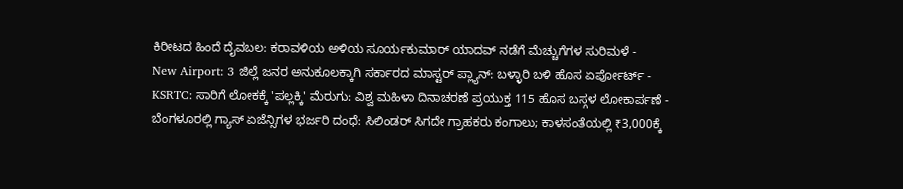ಕಿರೀಟದ ಹಿಂದೆ ದೈವಬಲ: ಕರಾವಳಿಯ ಅಳಿಯ ಸೂರ್ಯಕುಮಾರ್ ಯಾದವ್ ನಡೆಗೆ ಮೆಚ್ಚುಗೆಗಳ ಸುರಿಮಳೆ -
New Airport: 3 ಜಿಲ್ಲೆ ಜನರ ಅನುಕೂಲಕ್ಕಾಗಿ ಸರ್ಕಾರದ ಮಾಸ್ಟರ್ ಪ್ಲ್ಯಾನ್: ಬಳ್ಳಾರಿ ಬಳಿ ಹೊಸ ಏರ್ಪೋರ್ಟ್ -
KSRTC: ಸಾರಿಗೆ ಲೋಕಕ್ಕೆ 'ಪಲ್ಲಕ್ಕಿ' ಮೆರುಗು: ವಿಶ್ವ ಮಹಿಳಾ ದಿನಾಚರಣೆ ಪ್ರಯುಕ್ತ 115 ಹೊಸ ಬಸ್ಗಳ ಲೋಕಾರ್ಪಣೆ -
ಬೆಂಗಳೂರಲ್ಲಿ ಗ್ಯಾಸ್ ಏಜೆನ್ಸಿಗಳ ಭರ್ಜರಿ ದಂಧೆ: ಸಿಲಿಂಡರ್ ಸಿಗದೇ ಗ್ರಾಹಕರು ಕಂಗಾಲು; ಕಾಳಸಂತೆಯಲ್ಲಿ ₹3,000ಕ್ಕೆ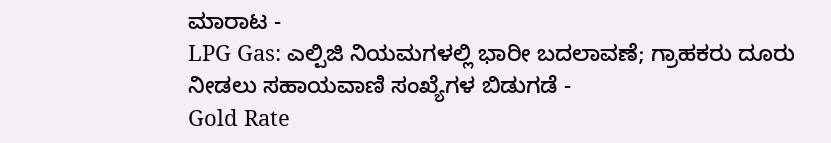ಮಾರಾಟ -
LPG Gas: ಎಲ್ಪಿಜಿ ನಿಯಮಗಳಲ್ಲಿ ಭಾರೀ ಬದಲಾವಣೆ; ಗ್ರಾಹಕರು ದೂರು ನೀಡಲು ಸಹಾಯವಾಣಿ ಸಂಖ್ಯೆಗಳ ಬಿಡುಗಡೆ -
Gold Rate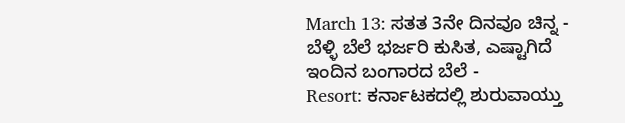March 13: ಸತತ 3ನೇ ದಿನವೂ ಚಿನ್ನ - ಬೆಳ್ಳಿ ಬೆಲೆ ಭರ್ಜರಿ ಕುಸಿತ, ಎಷ್ಟಾಗಿದೆ ಇಂದಿನ ಬಂಗಾರದ ಬೆಲೆ -
Resort: ಕರ್ನಾಟಕದಲ್ಲಿ ಶುರುವಾಯ್ತು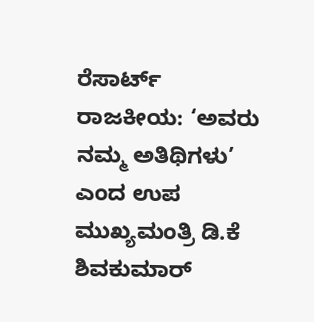ರೆಸಾರ್ಟ್ ರಾಜಕೀಯ: ‘ಅವರು ನಮ್ಮ ಅತಿಥಿಗಳು’ ಎಂದ ಉಪ ಮುಖ್ಯಮಂತ್ರಿ ಡಿ.ಕೆ ಶಿವಕುಮಾರ್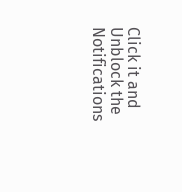Click it and Unblock the Notifications